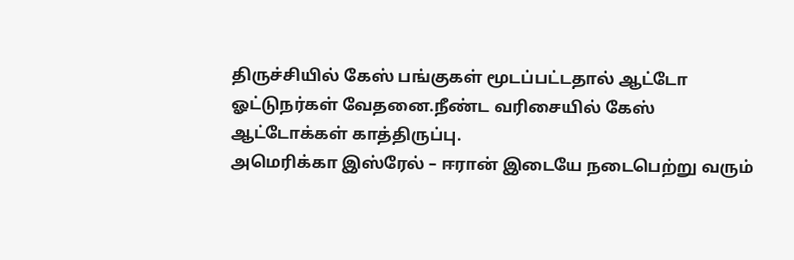திருச்சியில் கேஸ் பங்குகள் மூடப்பட்டதால் ஆட்டோ ஓட்டுநர்கள் வேதனை.நீண்ட வரிசையில் கேஸ் ஆட்டோக்கள் காத்திருப்பு.
அமெரிக்கா இஸ்ரேல் – ஈரான் இடையே நடைபெற்று வரும்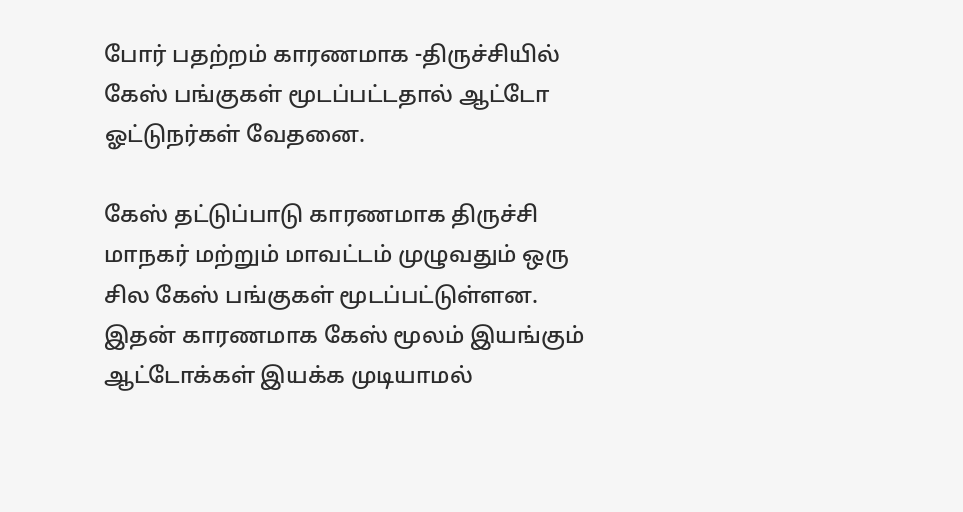போர் பதற்றம் காரணமாக -திருச்சியில் கேஸ் பங்குகள் மூடப்பட்டதால் ஆட்டோ ஓட்டுநர்கள் வேதனை.

கேஸ் தட்டுப்பாடு காரணமாக திருச்சி மாநகர் மற்றும் மாவட்டம் முழுவதும் ஒரு சில கேஸ் பங்குகள் மூடப்பட்டுள்ளன. இதன் காரணமாக கேஸ் மூலம் இயங்கும் ஆட்டோக்கள் இயக்க முடியாமல்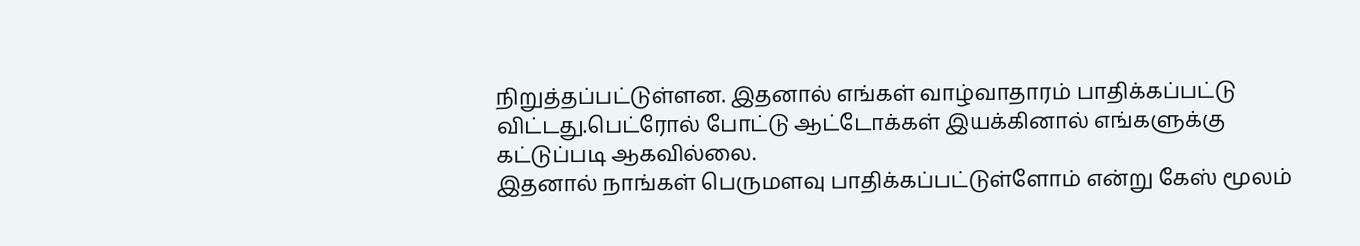நிறுத்தப்பட்டுள்ளன. இதனால் எங்கள் வாழ்வாதாரம் பாதிக்கப்பட்டு விட்டது.பெட்ரோல் போட்டு ஆட்டோக்கள் இயக்கினால் எங்களுக்கு கட்டுப்படி ஆகவில்லை.
இதனால் நாங்கள் பெருமளவு பாதிக்கப்பட்டுள்ளோம் என்று கேஸ் மூலம்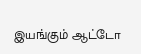இயங்கும் ஆட்டோ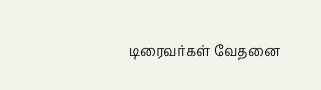டிரைவர்கள் வேதனை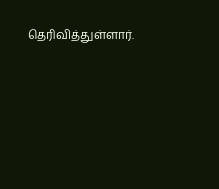தெரிவித்துள்ளார்.